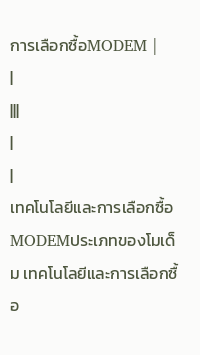การเลือกซื้อMODEM |
|
|||
|
|
เทคโนโลยีและการเลือกซื้อ MODEMประเภทของโมเด็ม เทคโนโลยีและการเลือกซื้อ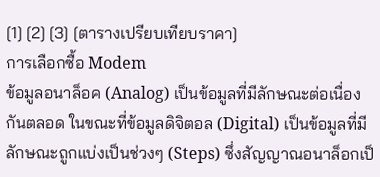[1] [2] [3] [ตารางเปรียบเทียบราคา]
การเลือกซื้อ Modem
ข้อมูลอนาล็อค (Analog) เป็นข้อมูลที่มีลักษณะต่อเนื่องกันตลอด ในขณะที่ข้อมูลดิจิตอล (Digital) เป็นข้อมูลที่มีลักษณะถูกแบ่งเป็นช่วงๆ (Steps) ซึ่งสัญญาณอนาล็อกเป็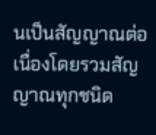นเป็นสัญญาณต่อเนื่องโดยรวมสัญญาณทุกชนิด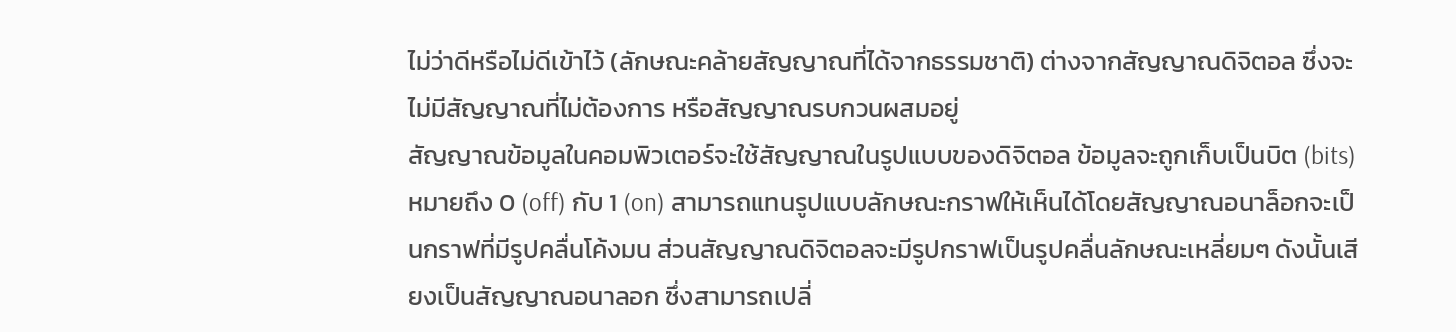ไม่ว่าดีหรือไม่ดีเข้าไว้ (ลักษณะคล้ายสัญญาณที่ได้จากธรรมชาติ) ต่างจากสัญญาณดิจิตอล ซึ่งจะไม่มีสัญญาณที่ไม่ต้องการ หรือสัญญาณรบกวนผสมอยู่
สัญญาณข้อมูลในคอมพิวเตอร์จะใช้สัญญาณในรูปแบบของดิจิตอล ข้อมูลจะถูกเก็บเป็นบิต (bits) หมายถึง 0 (off) กับ 1 (on) สามารถแทนรูปแบบลักษณะกราฟให้เห็นได้โดยสัญญาณอนาล็อกจะเป็นกราฟที่มีรูปคลื่นโค้งมน ส่วนสัญญาณดิจิตอลจะมีรูปกราฟเป็นรูปคลื่นลักษณะเหลี่ยมๆ ดังนั้นเสียงเป็นสัญญาณอนาลอก ซึ่งสามารถเปลี่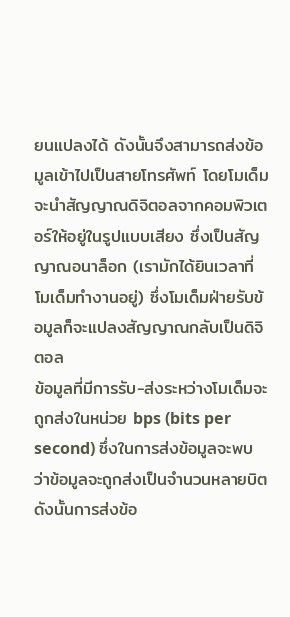ยนแปลงได้ ดังนั้นจึงสามารถส่งข้อมูลเข้าไปเป็นสายโทรศัพท์ โดยโมเด็มจะนำสัญญาณดิจิตอลจากคอมพิวเตอร์ให้อยู่ในรูปแบบเสียง ซึ่งเป็นสัญญาณอนาล็อก (เรามักได้ยินเวลาที่โมเด็มทำงานอยู่) ซึ่งโมเด็มฝ่ายรับข้อมูลก็จะแปลงสัญญาณกลับเป็นดิจิตอล
ข้อมูลที่มีการรับ-ส่งระหว่างโมเด็มจะถูกส่งในหน่วย bps (bits per second) ซึ่งในการส่งข้อมูลจะพบว่าข้อมูลจะถูกส่งเป็นจำนวนหลายบิต ดังนั้นการส่งข้อ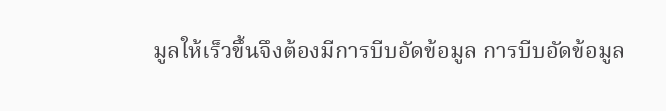มูลให้เร็วขึ้นจึงต้องมีการบีบอัดข้อมูล การบีบอัดข้อมูล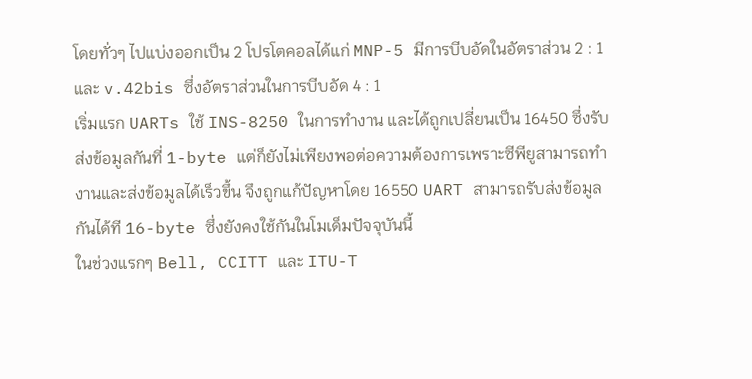โดยทั่วๆ ไปแบ่งออกเป็น 2 โปรโตคอลได้แก่ MNP-5 มีการบีบอัดในอัตราส่วน 2 : 1 และ v.42bis ซึ่งอัตราส่วนในการบีบอัด 4 : 1
เริ่มแรก UARTs ใช้ INS-8250 ในการทำงาน และได้ถูกเปลี่ยนเป็น 16450 ซึ่งรับส่งข้อมูลกันที่ 1-byte แต่ก็ยังไม่เพียงพอต่อความต้องการเพราะซีพียูสามารถทำงานและส่งข้อมูลได้เร็วขึ้น จึงถูกแก้ปัญหาโดย 16550 UART สามารถรับส่งข้อมูลกันได้ที 16-byte ซึ่งยังคงใช้กันในโมเด็มปัจจุบันนี้
ในช่วงแรกๆ Bell, CCITT และ ITU-T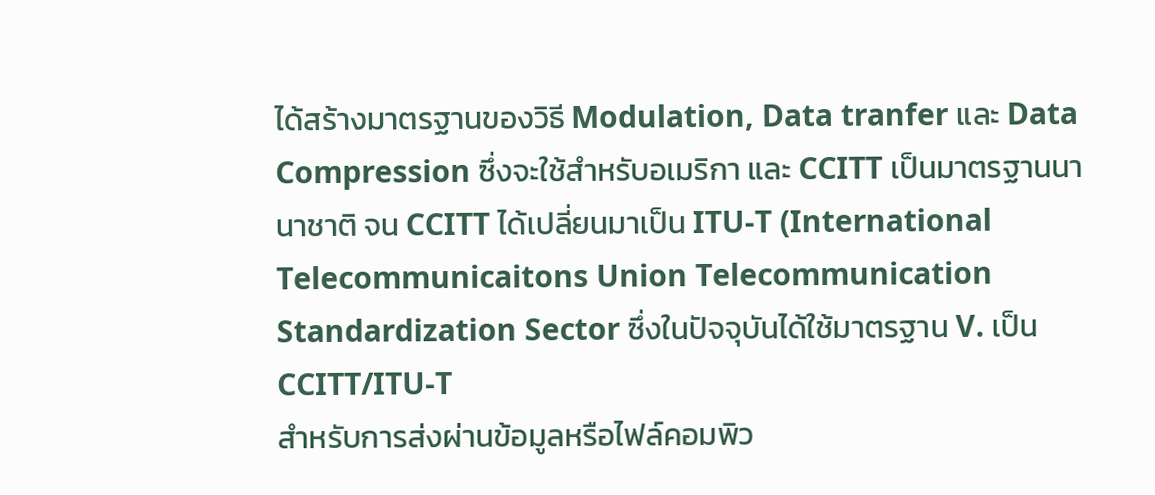ได้สร้างมาตรฐานของวิธี Modulation, Data tranfer และ Data Compression ซึ่งจะใช้สำหรับอเมริกา และ CCITT เป็นมาตรฐานนานาชาติ จน CCITT ได้เปลี่ยนมาเป็น ITU-T (International Telecommunicaitons Union Telecommunication Standardization Sector ซึ่งในปัจจุบันได้ใช้มาตรฐาน V. เป็น CCITT/ITU-T
สำหรับการส่งผ่านข้อมูลหรือไฟล์คอมพิว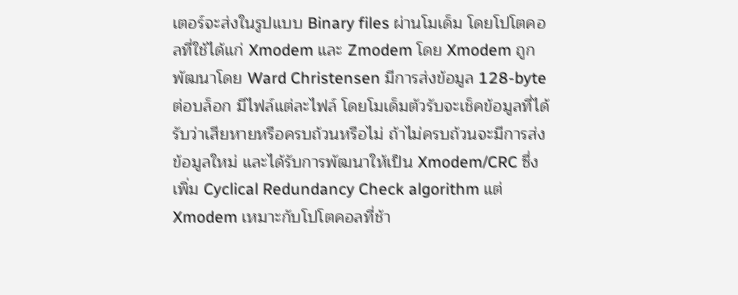เตอร์จะส่งในรูปแบบ Binary files ผ่านโมเด็ม โดยโปโตคอลที่ใช้ได้แก่ Xmodem และ Zmodem โดย Xmodem ถูกพัฒนาโดย Ward Christensen มีการส่งข้อมูล 128-byte ต่อบล็อก มีไฟล์แต่ละไฟล์ โดยโมเด็มตัวรับจะเช็คข้อมูลที่ได้รับว่าเสียหายหรือครบถ้วนหรือไม่ ถ้าไม่ครบถ้วนจะมีการส่งข้อมูลใหม่ และได้รับการพัฒนาให้เป็น Xmodem/CRC ซึ่งเพิ่ม Cyclical Redundancy Check algorithm แต่ Xmodem เหมาะกับโปโตคอลที่ช้า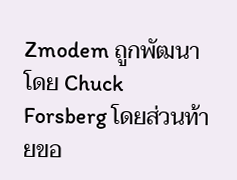Zmodem ถูกพัฒนาโดย Chuck Forsberg โดยส่วนท้ายขอ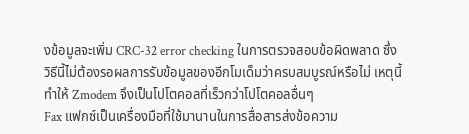งข้อมูลจะเพิ่ม CRC-32 error checking ในการตรวจสอบข้อผิดพลาด ซึ่งวิธีนี้ไม่ต้องรอผลการรับข้อมูลของอีกโมเด็มว่าครบสมบูรณ์หรือไม่ เหตุนี้ทำให้ Zmodem จึงเป็นโปโตคอลที่เร็วกว่าโปโตคอลอื่นๆ
Fax แฟกซ์เป็นเครื่องมือที่ใช้มานานในการสื่อสารส่งข้อความ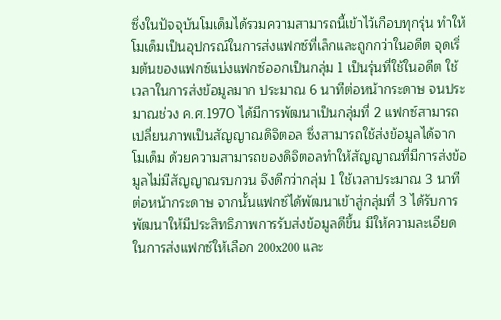ซึ่งในปัจจุบันโมเด็มได้รวมความสามารถนี้เข้าไว้เกือบทุกรุ่น ทำให้โมเด็มเป็นอุปกรณ์ในการส่งแฟกซ์ที่เล็กและถูกกว่าในอดีต จุดเริ่มต้นของแฟกซ์แบ่งแฟกซ์ออกเป็นกลุ่ม 1 เป็นรุ่นที่ใช้ในอดีต ใช้เวลาในการส่งข้อมูลมาก ประมาณ 6 นาทีต่อหน้ากระดาษ จนประมาณช่วง ค.ศ.1970 ได้มีการพัฒนาเป็นกลุ่มที่ 2 แฟกซ์สามารถเปลี่ยนภาพเป็นสัญญาณดิจิตอล ซึ่งสามารถใช้ส่งข้อมูลได้จากโมเด็ม ด้วยความสามารถของดิจิตอลทำให้สัญญาณที่มีการส่งข้อมูลไม่มีสัญญาณรบกวน จึงดีกว่ากลุ่ม 1 ใช้เวลาประมาณ 3 นาทีต่อหน้ากระดาษ จากนั้นแฟกซ์ได้พัฒนาเข้าสู่กลุ่มที่ 3 ได้รับการพัฒนาให้มีประสิทธิภาพการรับส่งข้อมูลดีขึ้น มีให้ความละเอียดในการส่งแฟกซ์ให้เลือก 200x200 และ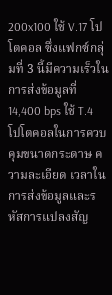200x100 ใช้ V.17 โปโตคอล ซึ่งแฟกซ์กลุ่มที่ 3 นี้มีความเร็วในการส่งข้อมูลที่ 14,400 bps ใช้ T.4 โปโตคอลในการควบคุมขนาดกระดาษ ความละเอียด เวลาในการส่งข้อมูลและรหัสการแปลงสัญ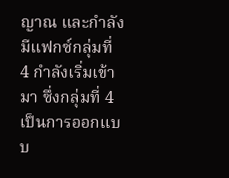ญาณ และกำลังมีแฟกซ์กลุ่มที่ 4 กำลังเริ่มเข้ามา ซึ่งกลุ่มที่ 4 เป็นการออกแบบ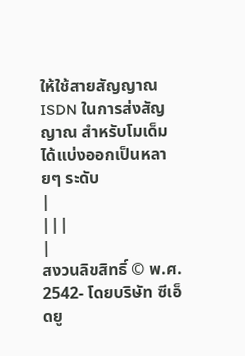ให้ใช้สายสัญญาณ ISDN ในการส่งสัญญาณ สำหรับโมเด็มได้แบ่งออกเป็นหลายๆ ระดับ
|
|||
|
สงวนลิขสิทธิ์ © พ.ศ. 2542- โดยบริษัท ซีเอ็ดยู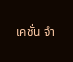เคชั่น จำ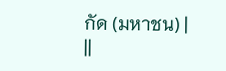กัด (มหาชน) |
||